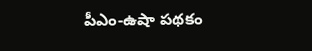పీఎం-ఉషా పథకం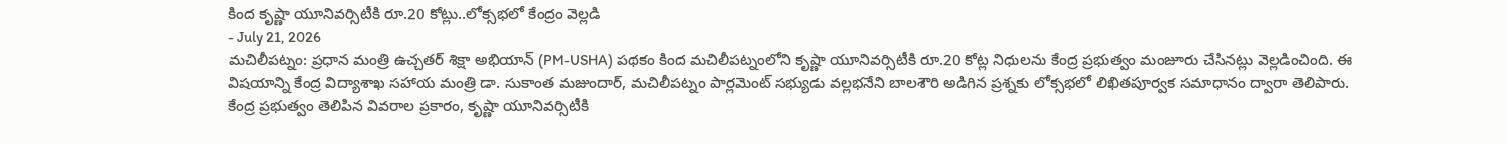కింద కృష్ణా యూనివర్సిటీకి రూ.20 కోట్లు..లోక్సభలో కేంద్రం వెల్లడి
- July 21, 2026
మచిలీపట్నం: ప్రధాన మంత్రి ఉచ్చతర్ శిక్షా అభియాన్ (PM-USHA) పథకం కింద మచిలీపట్నంలోని కృష్ణా యూనివర్సిటీకి రూ.20 కోట్ల నిధులను కేంద్ర ప్రభుత్వం మంజూరు చేసినట్లు వెల్లడించింది. ఈ విషయాన్ని కేంద్ర విద్యాశాఖ సహాయ మంత్రి డా. సుకాంత మజుందార్, మచిలీపట్నం పార్లమెంట్ సభ్యుడు వల్లభనేని బాలశౌరి అడిగిన ప్రశ్నకు లోక్సభలో లిఖితపూర్వక సమాధానం ద్వారా తెలిపారు.
కేంద్ర ప్రభుత్వం తెలిపిన వివరాల ప్రకారం, కృష్ణా యూనివర్సిటీకి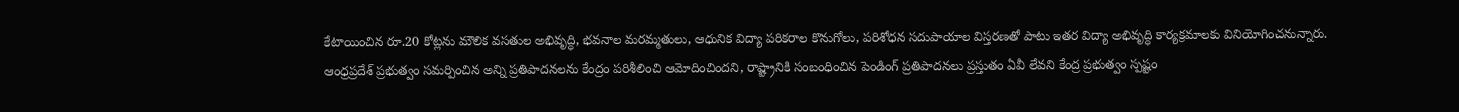కేటాయించిన రూ.20 కోట్లను మౌలిక వసతుల అభివృద్ధి, భవనాల మరమ్మతులు, ఆధునిక విద్యా పరికరాల కొనుగోలు, పరిశోధన సదుపాయాల విస్తరణతో పాటు ఇతర విద్యా అభివృద్ధి కార్యక్రమాలకు వినియోగించనున్నారు.
ఆంధ్రప్రదేశ్ ప్రభుత్వం సమర్పించిన అన్ని ప్రతిపాదనలను కేంద్రం పరిశీలించి ఆమోదించిందని, రాష్ట్రానికి సంబంధించిన పెండింగ్ ప్రతిపాదనలు ప్రస్తుతం ఏవీ లేవని కేంద్ర ప్రభుత్వం స్పష్టం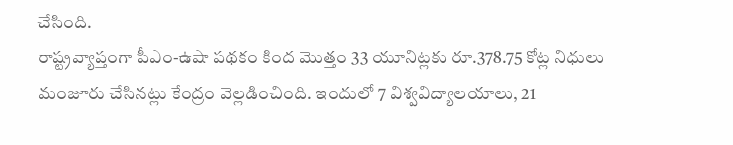చేసింది.
రాష్ట్రవ్యాప్తంగా పీఎం-ఉషా పథకం కింద మొత్తం 33 యూనిట్లకు రూ.378.75 కోట్ల నిధులు మంజూరు చేసినట్లు కేంద్రం వెల్లడించింది. ఇందులో 7 విశ్వవిద్యాలయాలు, 21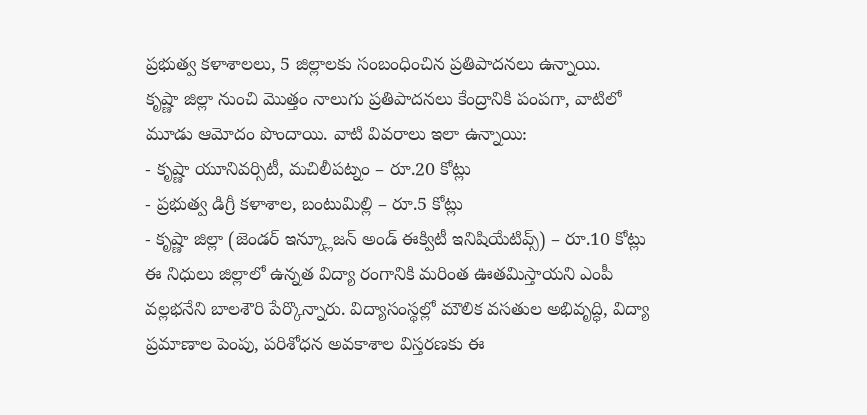ప్రభుత్వ కళాశాలలు, 5 జిల్లాలకు సంబంధించిన ప్రతిపాదనలు ఉన్నాయి.
కృష్ణా జిల్లా నుంచి మొత్తం నాలుగు ప్రతిపాదనలు కేంద్రానికి పంపగా, వాటిలో మూడు ఆమోదం పొందాయి. వాటి వివరాలు ఇలా ఉన్నాయి:
- కృష్ణా యూనివర్సిటీ, మచిలీపట్నం – రూ.20 కోట్లు
- ప్రభుత్వ డిగ్రీ కళాశాల, బంటుమిల్లి – రూ.5 కోట్లు
- కృష్ణా జిల్లా (జెండర్ ఇన్క్లూజన్ అండ్ ఈక్విటీ ఇనిషియేటివ్స్) – రూ.10 కోట్లు
ఈ నిధులు జిల్లాలో ఉన్నత విద్యా రంగానికి మరింత ఊతమిస్తాయని ఎంపీ వల్లభనేని బాలశౌరి పేర్కొన్నారు. విద్యాసంస్థల్లో మౌలిక వసతుల అభివృద్ధి, విద్యా ప్రమాణాల పెంపు, పరిశోధన అవకాశాల విస్తరణకు ఈ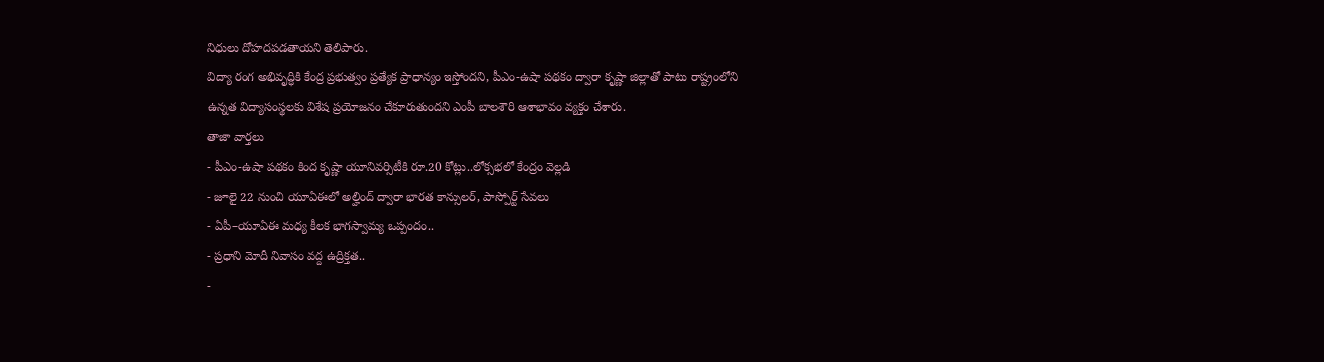నిధులు దోహదపడతాయని తెలిపారు.
విద్యా రంగ అభివృద్ధికి కేంద్ర ప్రభుత్వం ప్రత్యేక ప్రాధాన్యం ఇస్తోందని, పీఎం-ఉషా పథకం ద్వారా కృష్ణా జిల్లాతో పాటు రాష్ట్రంలోని ఉన్నత విద్యాసంస్థలకు విశేష ప్రయోజనం చేకూరుతుందని ఎంపీ బాలశౌరి ఆశాభావం వ్యక్తం చేశారు.
తాజా వార్తలు
- పీఎం-ఉషా పథకం కింద కృష్ణా యూనివర్సిటీకి రూ.20 కోట్లు..లోక్సభలో కేంద్రం వెల్లడి
- జూలై 22 నుంచి యూఏఈలో అల్హింద్ ద్వారా భారత కాన్సులర్, పాస్పోర్ట్ సేవలు
- ఏపీ–యూఏఈ మధ్య కీలక భాగస్వామ్య ఒప్పందం..
- ప్రధాని మోదీ నివాసం వద్ద ఉద్రిక్తత..
-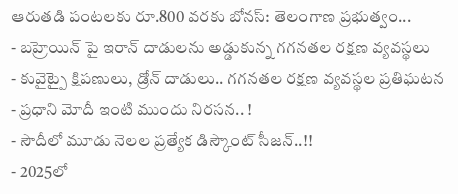ఆరుతడి పంటలకు రూ.800 వరకు బోనస్: తెలంగాణ ప్రభుత్వం...
- బహ్రెయిన్ పై ఇరాన్ దాడులను అడ్డుకున్న గగనతల రక్షణ వ్యవస్థలు
- కువైట్పై క్షిపణులు, డ్రోన్ దాడులు.. గగనతల రక్షణ వ్యవస్థల ప్రతిఘటన
- ప్రధాని మోదీ ఇంటి ముందు నిరసన.. !
- సౌదీలో మూడు నెలల ప్రత్యేక డిస్కౌంట్ సీజన్..!!
- 2025లో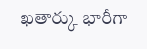ఖతార్కు భారీగా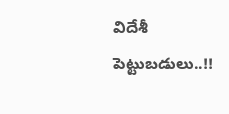విదేశీ పెట్టుబడులు..!!